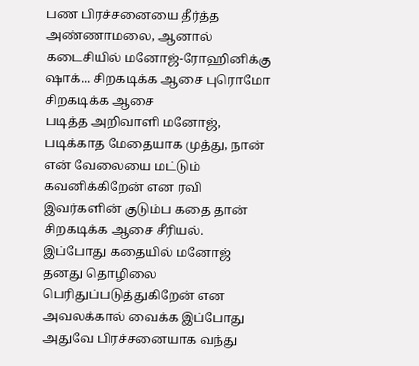பண பிரச்சனையை தீர்த்த அண்ணாமலை, ஆனால் கடைசியில் மனோஜ்-ரோஹினிக்கு ஷாக்... சிறகடிக்க ஆசை புரொமோ
சிறகடிக்க ஆசை
படித்த அறிவாளி மனோஜ், படிக்காத மேதையாக முத்து, நான் என் வேலையை மட்டும் கவனிக்கிறேன் என ரவி இவர்களின் குடும்ப கதை தான் சிறகடிக்க ஆசை சீரியல்.
இப்போது கதையில் மனோஜ் தனது தொழிலை பெரிதுப்படுத்துகிறேன் என அவலக்கால் வைக்க இப்போது அதுவே பிரச்சனையாக வந்து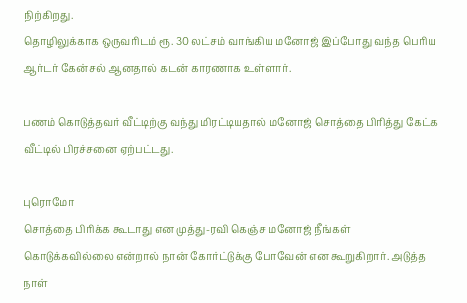நிற்கிறது.
தொழிலுக்காக ஒருவரிடம் ரூ. 30 லட்சம் வாங்கிய மனோஜ் இப்போது வந்த பெரிய ஆர்டர் கேன்சல் ஆனதால் கடன் காரணாக உள்ளார்.

பணம் கொடுத்தவர் வீட்டிற்கு வந்து மிரட்டியதால் மனோஜ் சொத்தை பிரித்து கேட்க வீட்டில் பிரச்சனை ஏற்பட்டது.

புரொமோ
சொத்தை பிரிக்க கூடாது என முத்து-ரவி கெஞ்ச மனோஜ் நீங்கள் கொடுக்கவில்லை என்றால் நான் கோர்ட்டுக்கு போவேன் என கூறுகிறார். அடுத்த நாள்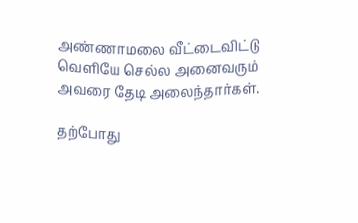அண்ணாமலை வீட்டைவிட்டு வெளியே செல்ல அனைவரும் அவரை தேடி அலைந்தார்கள்.

தற்போது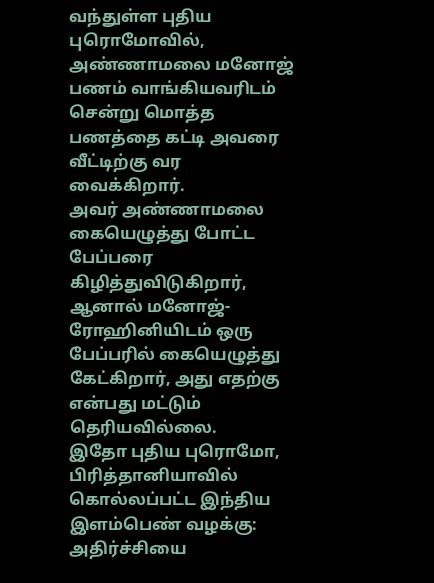வந்துள்ள புதிய புரொமோவில், அண்ணாமலை மனோஜ் பணம் வாங்கியவரிடம் சென்று மொத்த பணத்தை கட்டி அவரை வீட்டிற்கு வர வைக்கிறார்.
அவர் அண்ணாமலை கையெழுத்து போட்ட பேப்பரை கிழித்துவிடுகிறார், ஆனால் மனோஜ்-ரோஹினியிடம் ஒரு பேப்பரில் கையெழுத்து கேட்கிறார், அது எதற்கு என்பது மட்டும் தெரியவில்லை.
இதோ புதிய புரொமோ,
பிரித்தானியாவில் கொல்லப்பட்ட இந்திய இளம்பெண் வழக்கு: அதிர்ச்சியை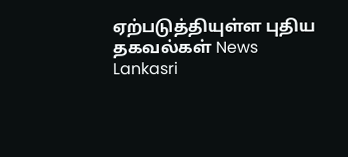ஏற்படுத்தியுள்ள புதிய தகவல்கள் News Lankasri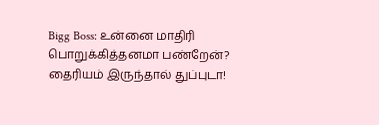Bigg Boss: உன்னை மாதிரி பொறுக்கித்தனமா பண்றேன்? தைரியம் இருந்தால் துப்புடா!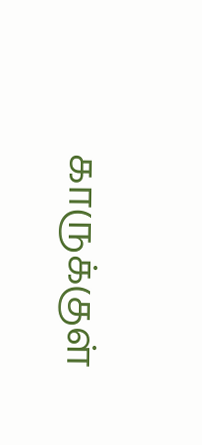காருக்குள்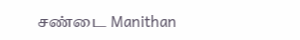சண்டை Manithan